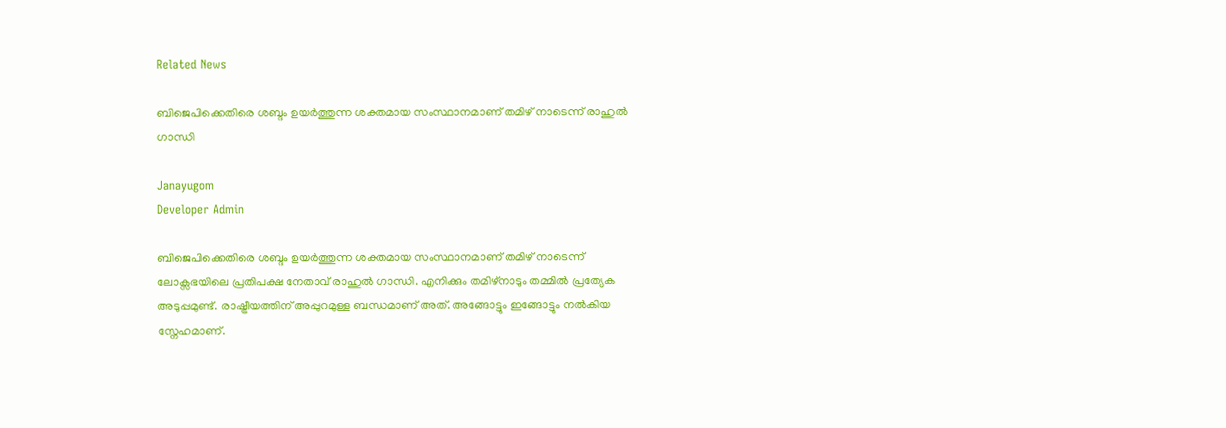Related News

ബിജെപിക്കെതിരെ ശബ്ദം ഉയര്‍ത്തുന്ന ശക്തമായ സംസ്ഥാനമാണ് തമിഴ് നാടെന്ന് രാഹുല്‍ ഗാന്ധി

Janayugom
Developer Admin

ബിജെപിക്കെതിരെ ശബ്ദം ഉയര്‍ത്തുന്ന ശക്തമായ സംസ്ഥാനമാണ് തമിഴ് നാടെന്ന് ലോക്സഭയിലെ പ്രതിപക്ഷ നേതാവ് രാഹുല്‍ ഗാന്ധി. എനിക്കും തമിഴ്നാടും തമ്മിൽ പ്രത്യേക അടുപ്പമുണ്ട്. രാഷ്ട്രീയത്തിന് അപ്പുറമുള്ള ബന്ധമാണ് അത്. അങ്ങോട്ടും ഇങ്ങോട്ടും നൽകിയ സ്നേഹമാണ്.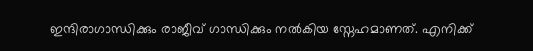ഇന്ദിരാഗാന്ധിക്കും രാജീവ്‌ ഗാന്ധിക്കും നൽകിയ സ്നേഹമാണത്. എനിക്ക്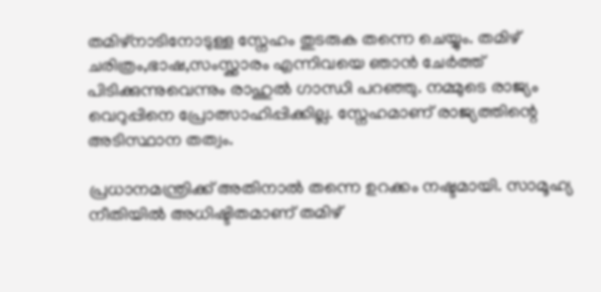തമിഴ്‌നാടിനോടുള്ള സ്നേഹം തുടരുക തന്നെ ചെയ്യും. തമിഴ് ചരിത്രം,ഭാഷ,സംസ്ക്കാരം എന്നിവയെ ഞാൻ ചേർത്ത് പിടിക്കുന്നുവെന്നും രാഹുൽ ഗാന്ധി പറഞ്ഞു. നമ്മുടെ രാജ്യം വെറുപ്പിനെ പ്രോത്സാഹിപ്പിക്കില്ല. സ്നേഹമാണ് രാജ്യത്തിന്റെ അടിസ്ഥാന തത്വം.

പ്രധാനമന്ത്രിക്ക് അതിനാൽ തന്നെ ഉറക്കം നഷ്ടമായി. സാമൂഹ്യ നീതിയിൽ അധിഷ്ടിതമാണ് തമിഴ്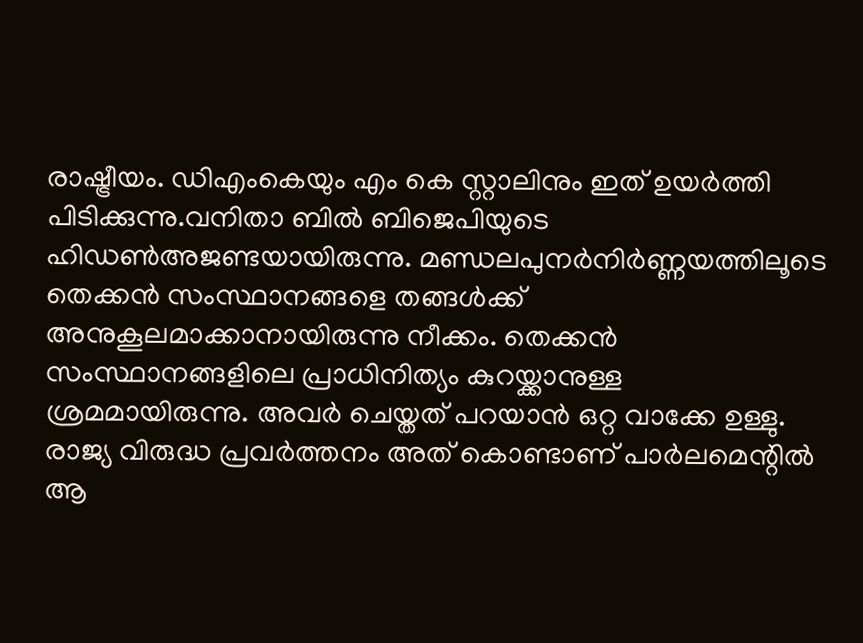രാഷ്ട്രീയം. ഡിഎംകെയും എം കെ സ്റ്റാലിനും ഇത് ഉയർത്തി പിടിക്കുന്നു.വനിതാ ബിൽ ബിജെപിയുടെ ഹിഡൺഅജണ്ടയായിരുന്നു. മണ്ഡലപുനർനിർണ്ണയത്തിലൂടെ തെക്കൻ സംസ്ഥാനങ്ങളെ തങ്ങൾക്ക് അനുകൂലമാക്കാനായിരുന്നു നീക്കം. തെക്കൻ സംസ്ഥാനങ്ങളിലെ പ്രാധിനിത്യം കുറയ്ക്കാനുള്ള ശ്രമമായിരുന്നു. അവർ ചെയ്തത് പറയാൻ ഒറ്റ വാക്കേ ഉള്ളു. രാജ്യ വിരുദ്ധ പ്രവർത്തനം അത് കൊണ്ടാണ് പാർലമെന്റിൽ ആ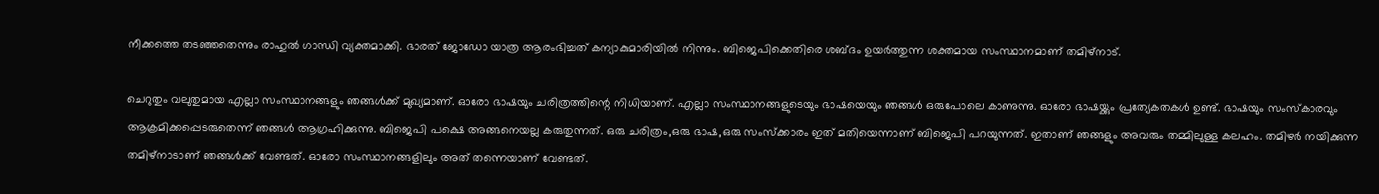നീക്കത്തെ തടഞ്ഞതെന്നും രാഹുൽ ഗാന്ധി വ്യക്തമാക്കി. ഭാരത് ജോഡോ യാത്ര ആരംഭിച്ചത് കന്യാകുമാരിയിൽ നിന്നും. ബിജെപിക്കെതിരെ ശബ്ദം ഉയർത്തുന്ന ശക്തമായ സംസ്ഥാനമാണ് തമിഴ്നാട്.

ചെറുതും വലുതുമായ എല്ലാ സംസ്ഥാനങ്ങളും ഞങ്ങൾക്ക് മുഖ്യമാണ്. ഓരോ ഭാഷയും ചരിത്രത്തിന്റെ നിധിയാണ്. എല്ലാ സംസ്ഥാനങ്ങളുടെയും ഭാഷയെയും ഞങ്ങൾ ഒരുപോലെ കാണുന്നു. ഓരോ ഭാഷയ്ക്കും പ്രത്യേകതകൾ ഉണ്ട്. ഭാഷയും സംസ്കാരവും ആക്രമിക്കപ്പെടരുതെന്ന് ഞങ്ങൾ ആഗ്രഹിക്കുന്നു. ബിജെപി പക്ഷെ അങ്ങനെയല്ല കരുതുന്നത്. ഒരു ചരിത്രം,ഒരു ഭാഷ,ഒരു സംസ്ക്കാരം ഇത് മതിയെന്നാണ് ബിജെപി പറയുന്നത്. ഇതാണ് ഞങ്ങളും അവരും തമ്മിലുള്ള കലഹം. തമിഴർ നയിക്കുന്ന തമിഴ്നാടാണ് ഞങ്ങൾക്ക് വേണ്ടത്. ഓരോ സംസ്ഥാനങ്ങളിലും അത് തന്നെയാണ് വേണ്ടത്.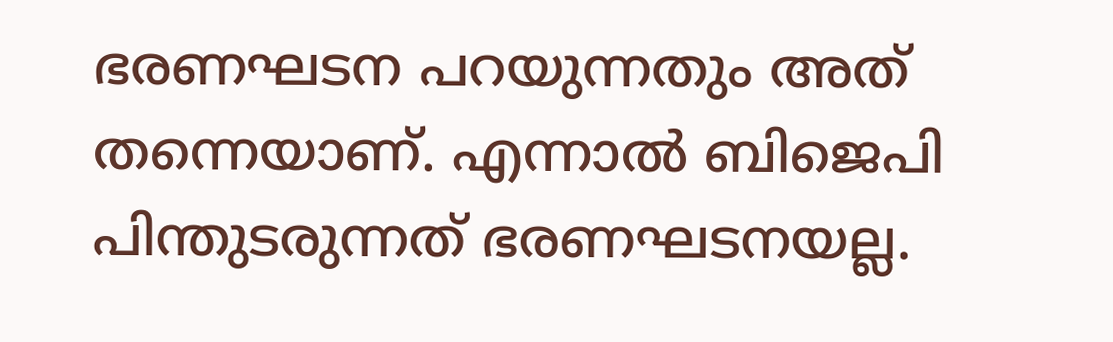ഭരണഘടന പറയുന്നതും അത് തന്നെയാണ്. എന്നാൽ ബിജെപി പിന്തുടരുന്നത് ഭരണഘടനയല്ല.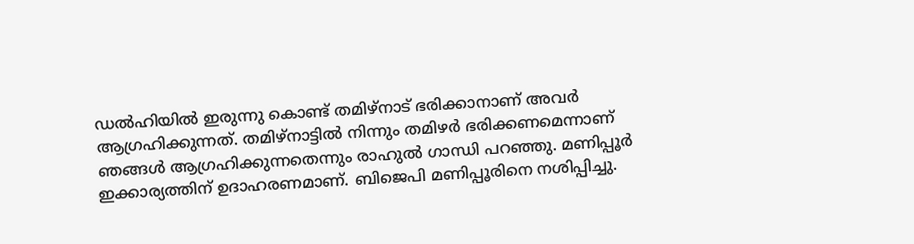ഡൽഹിയിൽ ഇരുന്നു കൊണ്ട് തമിഴ്നാട് ഭരിക്കാനാണ് അവർ ആഗ്രഹിക്കുന്നത്. തമിഴ്നാട്ടിൽ നിന്നും തമിഴർ ഭരിക്കണമെന്നാണ് ഞങ്ങൾ ആഗ്രഹിക്കുന്നതെന്നും രാഹുൽ ഗാന്ധി പറഞ്ഞു. മണിപ്പൂർ ഇക്കാര്യത്തിന് ഉദാഹരണമാണ്. ബിജെപി മണിപ്പൂരിനെ നശിപ്പിച്ചു.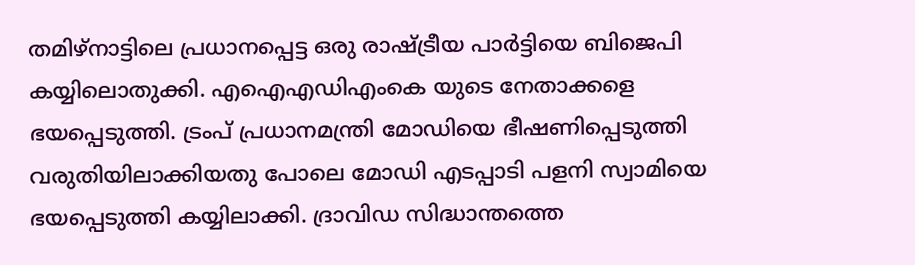തമിഴ്നാട്ടിലെ പ്രധാനപ്പെട്ട ഒരു രാഷ്ട്രീയ പാർട്ടിയെ ബിജെപി കയ്യിലൊതുക്കി. എഐഎഡിഎംകെ യുടെ നേതാക്കളെ ഭയപ്പെടുത്തി. ട്രംപ് പ്രധാനമന്ത്രി മോഡിയെ ഭീഷണിപ്പെടുത്തി വരുതിയിലാക്കിയതു പോലെ മോഡി എടപ്പാടി പളനി സ്വാമിയെ ഭയപ്പെടുത്തി കയ്യിലാക്കി. ദ്രാവിഡ സിദ്ധാന്തത്തെ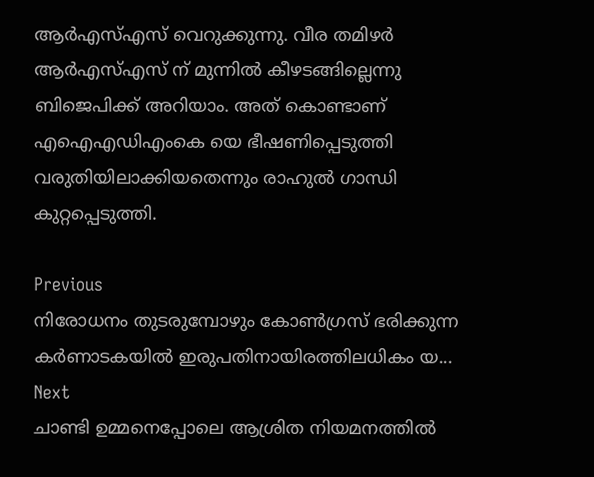ആര്‍എസ്എസ് വെറുക്കുന്നു. വീര തമിഴർ ആര്‍എസ്എസ് ന് മുന്നിൽ കീഴടങ്ങില്ലെന്നു ബിജെപിക്ക് അറിയാം. അത് കൊണ്ടാണ് എഐഎഡിഎംകെ യെ ഭീഷണിപ്പെടുത്തി വരുതിയിലാക്കിയതെന്നും രാഹുൽ ഗാന്ധി കുറ്റപ്പെടുത്തി.

Previous
നിരോധനം തുടരുമ്പോഴും കോണ്‍ഗ്രസ് ഭരിക്കുന്ന കര്‍ണാടകയില്‍ ഇരുപതിനായിരത്തിലധികം യ...
Next
ചാണ്ടി ഉമ്മനെപ്പോലെ ആശ്രിത നിയമനത്തില്‍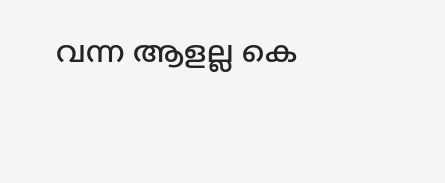വന്ന ആളല്ല കെ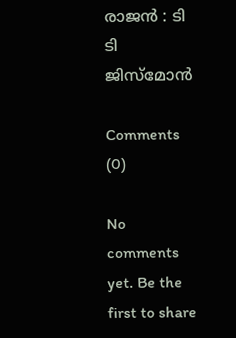രാജന്‍ : ടി ടി ജിസ്മോന്‍

Comments (0)

No comments yet. Be the first to share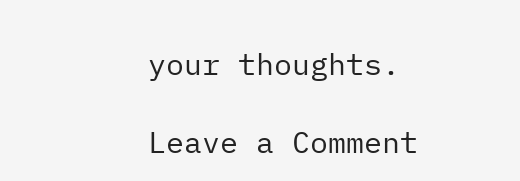your thoughts.

Leave a Comment